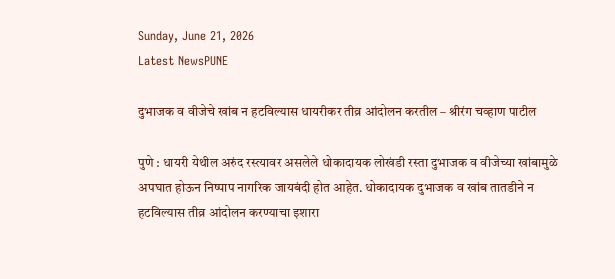Sunday, June 21, 2026
Latest NewsPUNE

दुभाजक व वीजेचे खांब न हटविल्यास धायरीकर तीव्र आंदोलन करतील – श्रीरंग चव्हाण पाटील

पुणे : धायरी येथील अरुंद रस्त्यावर असलेले धोकादायक लोखंडी रस्ता दुभाजक व वीजेच्या खांबामुळे अपघात होऊन निष्पाप नागरिक जायबंदी होत आहेत. धोकादायक दुभाजक व खांब तातडीने न हटविल्यास तीव्र आंदोलन करण्याचा इशारा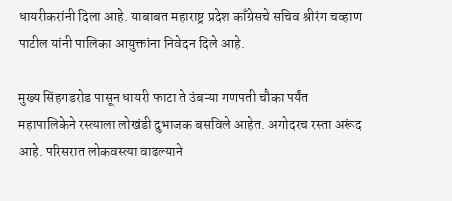धायरीकरांनी दिला आहे. याबाबत महाराष्ट्र प्रदेश काँग्रेसचे सचिव श्रीरंग चव्हाण पाटील यांनी पालिका आयुक्तांना निवेदन दिले आहे.

मुख्य सिंहगडरोड पासून धायरी फाटा ते उंबऱ्या गणपती चौका पर्यंत महापालिकेने रस्त्याला लोखंडी दुभाजक बसविले आहेत. अगोदरच रस्ता अरूंद आहे. परिसरात लोकवस्त्या वाढल्याने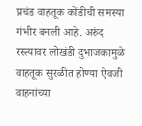प्रचंड वाहतूक कोंडीची समस्या गंभीर बनली आहे. अरुंद रस्त्यावर लोखंडी दुभाजकामुळे वाहतूक सुरळीत होण्या ऐवजी वाहनांच्या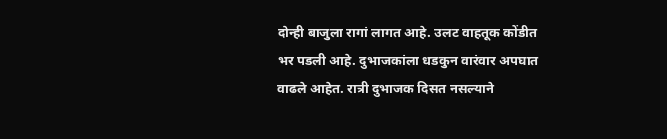दोन्ही बाजुला रागां लागत आहे. उलट वाहतूक कोंडीत भर पडली आहे. दुभाजकांला धडकुन वारंवार अपघात वाढले आहेत. रात्री दुभाजक दिसत नसल्याने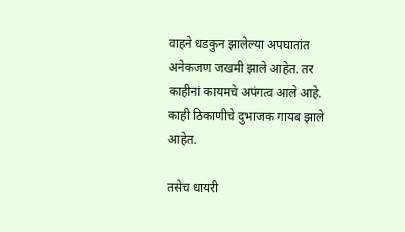वाहने धडकुन झालेल्या अपघातांत अनेकजण जखमी झाले आहेत. तर काहीनां कायमचे अपंगत्व आले आहे. काही ठिकाणीचे दुभाजक गायब झाले आहेत.

तसेच धायरी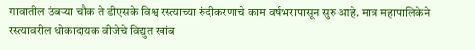गावातील उंबऱ्या चौक ते डीएसके विश्व रस्त्याच्या रुंदीकरणाचे काम वर्षभरापासून सुरु आहे. मात्र महापालिकेने रस्त्यावरील धोकादायक वीजेचे विद्युत खांब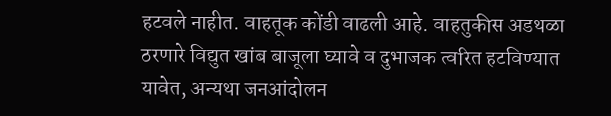हटवले नाहीत. वाहतूक कोंडी वाढली आहे. वाहतुकीस अडथळा ठरणारे विद्युत खांब बाजूला घ्यावे व दुभाजक त्वरित हटविण्यात यावेत, अन्यथा जनआंदोलन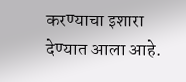करण्याचा इशारा देण्यात आला आहे.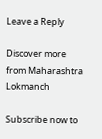Leave a Reply

Discover more from Maharashtra Lokmanch

Subscribe now to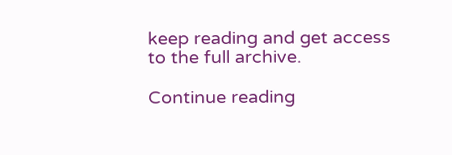keep reading and get access to the full archive.

Continue reading